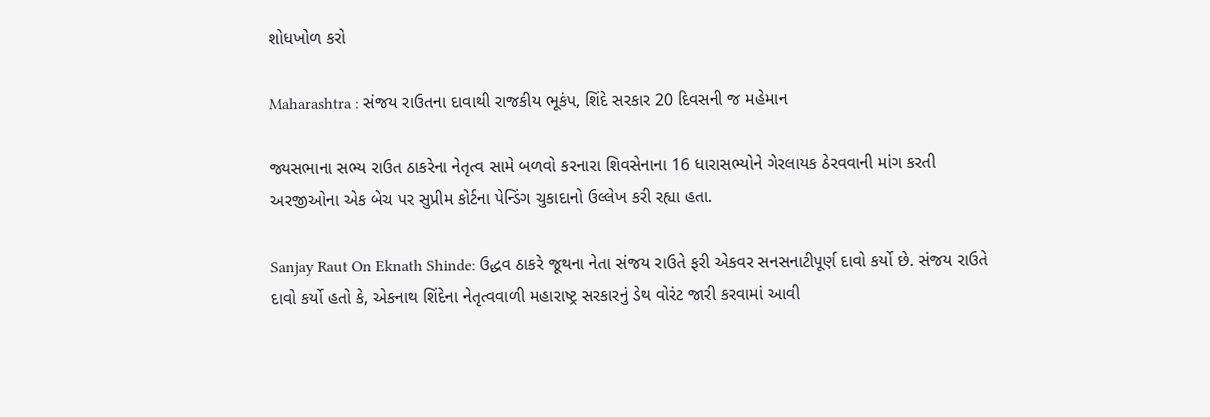શોધખોળ કરો

Maharashtra : સંજય રાઉતના દાવાથી રાજકીય ભૂકંપ, શિંદે સરકાર 20 દિવસની જ મહેમાન

જ્યસભાના સભ્ય રાઉત ઠાકરેના નેતૃત્વ સામે બળવો કરનારા શિવસેનાના 16 ધારાસભ્યોને ગેરલાયક ઠેરવવાની માંગ કરતી અરજીઓના એક બેચ પર સુપ્રીમ કોર્ટના પેન્ડિંગ ચુકાદાનો ઉલ્લેખ કરી રહ્યા હતા.

Sanjay Raut On Eknath Shinde: ઉદ્ધવ ઠાકરે જૂથના નેતા સંજય રાઉતે ફરી એકવર સનસનાટીપૂર્ણ દાવો કર્યો છે. સંજય રાઉતે દાવો કર્યો હતો કે, એકનાથ શિંદેના નેતૃત્વવાળી મહારાષ્ટ્ર સરકારનું ડેથ વોરંટ જારી કરવામાં આવી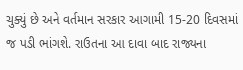ચુક્યું છે અને વર્તમાન સરકાર આગામી 15-20 દિવસમાં જ પડી ભાંગશે. રાઉતના આ દાવા બાદ રાજ્યના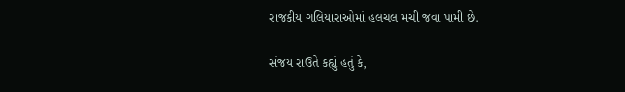રાજકીય ગલિયારાઓમાં હલચલ મચી જવા પામી છે.

સંજય રાઉતે કહ્યું હતું કે,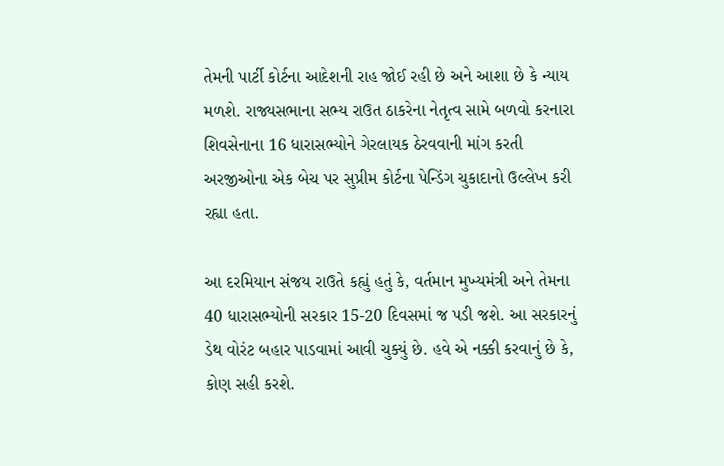તેમની પાર્ટી કોર્ટના આદેશની રાહ જોઈ રહી છે અને આશા છે કે ન્યાય મળશે. રાજ્યસભાના સભ્ય રાઉત ઠાકરેના નેતૃત્વ સામે બળવો કરનારા શિવસેનાના 16 ધારાસભ્યોને ગેરલાયક ઠેરવવાની માંગ કરતી અરજીઓના એક બેચ પર સુપ્રીમ કોર્ટના પેન્ડિંગ ચુકાદાનો ઉલ્લેખ કરી રહ્યા હતા.

આ દરમિયાન સંજય રાઉતે કહ્યું હતું કે, વર્તમાન મુખ્યમંત્રી અને તેમના 40 ધારાસભ્યોની સરકાર 15-20 દિવસમાં જ પડી જશે. આ સરકારનું ડેથ વોરંટ બહાર પાડવામાં આવી ચુક્યું છે. હવે એ નક્કી કરવાનું છે કે, કોણ સહી કરશે.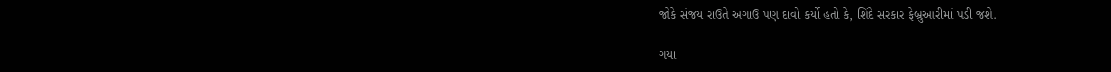જોકે સંજય રાઉતે અગાઉ પણ દાવો કર્યો હતો કે, શિંદે સરકાર ફેબ્રુઆરીમાં પડી જશે.

ગયા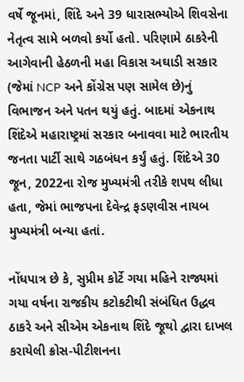વર્ષે જૂનમાં, શિંદે અને 39 ધારાસભ્યોએ શિવસેના નેતૃત્વ સામે બળવો કર્યો હતો. પરિણામે ઠાકરેની આગેવાની હેઠળની મહા વિકાસ અઘાડી સરકાર (જેમાં NCP અને કોંગ્રેસ પણ સામેલ છે)નું વિભાજન અને પતન થયું હતું. બાદમાં એકનાથ શિંદેએ મહારાષ્ટ્રમાં સરકાર બનાવવા માટે ભારતીય જનતા પાર્ટી સાથે ગઠબંધન કર્યું હતું. શિંદેએ 30 જૂન, 2022ના રોજ મુખ્યમંત્રી તરીકે શપથ લીધા હતા, જેમાં ભાજપના દેવેન્દ્ર ફડણવીસ નાયબ મુખ્યમંત્રી બન્યા હતાં.

નોંધપાત્ર છે કે, સુપ્રીમ કોર્ટે ગયા મહિને રાજ્યમાં ગયા વર્ષના રાજકીય કટોકટીથી સંબંધિત ઉદ્ધવ ઠાકરે અને સીએમ એકનાથ શિંદે જૂથો દ્વારા દાખલ કરાયેલી ક્રોસ-પીટીશનના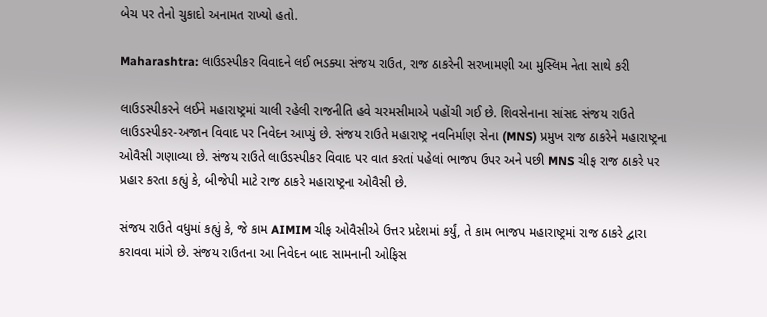બેચ પર તેનો ચુકાદો અનામત રાખ્યો હતો.

Maharashtra: લાઉડસ્પીકર વિવાદને લઈ ભડક્યા સંજય રાઉત, રાજ ઠાકરેની સરખામણી આ મુસ્લિમ નેતા સાથે કરી

લાઉડસ્પીકરને લઈને મહારાષ્ટ્રમાં ચાલી રહેલી રાજનીતિ હવે ચરમસીમાએ પહોંચી ગઈ છે. શિવસેનાના સાંસદ સંજય રાઉતે લાઉડસ્પીકર-અજાન વિવાદ પર નિવેદન આપ્યું છે. સંજય રાઉતે મહારાષ્ટ્ર નવનિર્માણ સેના (MNS) પ્રમુખ રાજ ઠાકરેને મહારાષ્ટ્રના ઓવૈસી ગણાવ્યા છે. સંજય રાઉતે લાઉડસ્પીકર વિવાદ પર વાત કરતાં પહેલાં ભાજપ ઉપર અને પછી MNS ચીફ રાજ ઠાકરે પર પ્રહાર કરતા કહ્યું કે, બીજેપી માટે રાજ ઠાકરે મહારાષ્ટ્રના ઓવૈસી છે.

સંજય રાઉતે વધુમાં કહ્યું કે, જે કામ AIMIM ચીફ ઓવૈસીએ ઉત્તર પ્રદેશમાં કર્યું, તે કામ ભાજપ મહારાષ્ટ્રમાં રાજ ઠાકરે દ્વારા કરાવવા માંગે છે. સંજય રાઉતના આ નિવેદન બાદ સામનાની ઓફિસ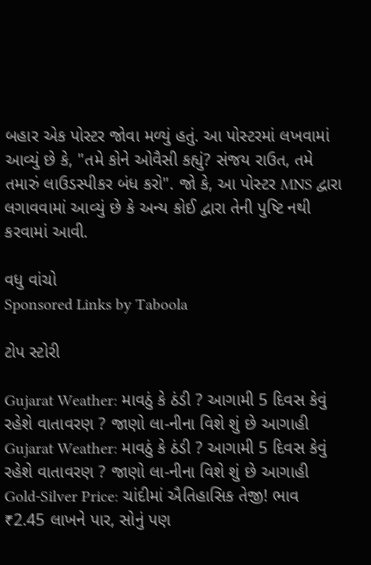બહાર એક પોસ્ટર જોવા મળ્યું હતું. આ પોસ્ટરમાં લખવામાં આવ્યું છે કે, "તમે કોને ઓવૈસી કહ્યું? સંજય રાઉત, તમે તમારું લાઉડસ્પીકર બંધ કરો". જો કે, આ પોસ્ટર MNS દ્વારા લગાવવામાં આવ્યું છે કે અન્ય કોઈ દ્વારા તેની પુષ્ટિ નથી કરવામાં આવી.

વધુ વાંચો
Sponsored Links by Taboola

ટોપ સ્ટોરી

Gujarat Weather: માવઠું કે ઠંડી ? આગામી 5 દિવસ કેવું રહેશે વાતાવરણ ? જાણો લા-નીના વિશે શું છે આગાહી
Gujarat Weather: માવઠું કે ઠંડી ? આગામી 5 દિવસ કેવું રહેશે વાતાવરણ ? જાણો લા-નીના વિશે શું છે આગાહી
Gold-Silver Price: ચાંદીમાં ઐતિહાસિક તેજી! ભાવ ₹2.45 લાખને પાર, સોનું પણ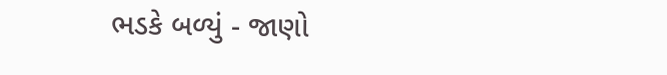ભડકે બળ્યું - જાણો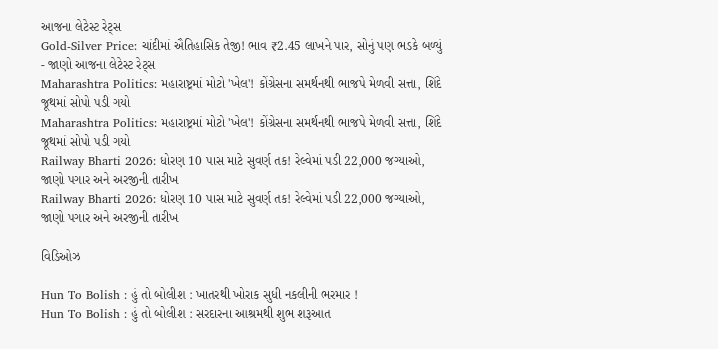આજના લેટેસ્ટ રેટ્સ
Gold-Silver Price: ચાંદીમાં ઐતિહાસિક તેજી! ભાવ ₹2.45 લાખને પાર, સોનું પણ ભડકે બળ્યું - જાણો આજના લેટેસ્ટ રેટ્સ
Maharashtra Politics: મહારાષ્ટ્રમાં મોટો 'ખેલ'! કોંગ્રેસના સમર્થનથી ભાજપે મેળવી સત્તા, શિંદે જૂથમાં સોપો પડી ગયો
Maharashtra Politics: મહારાષ્ટ્રમાં મોટો 'ખેલ'! કોંગ્રેસના સમર્થનથી ભાજપે મેળવી સત્તા, શિંદે જૂથમાં સોપો પડી ગયો
Railway Bharti 2026: ધોરણ 10 પાસ માટે સુવર્ણ તક! રેલ્વેમાં પડી 22,000 જગ્યાઓ, જાણો પગાર અને અરજીની તારીખ
Railway Bharti 2026: ધોરણ 10 પાસ માટે સુવર્ણ તક! રેલ્વેમાં પડી 22,000 જગ્યાઓ, જાણો પગાર અને અરજીની તારીખ

વિડિઓઝ

Hun To Bolish : હું તો બોલીશ : ખાતરથી ખોરાક સુધી નકલીની ભરમાર !
Hun To Bolish : હું તો બોલીશ : સરદારના આશ્રમથી શુભ શરૂઆત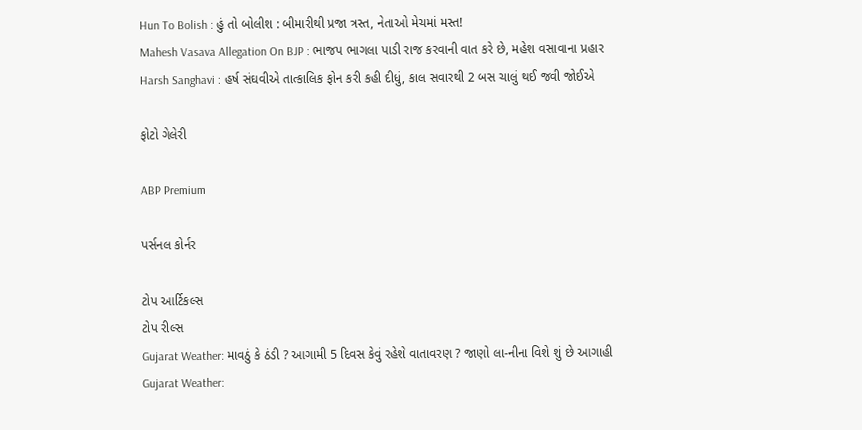Hun To Bolish : હું તો બોલીશ : બીમારીથી પ્રજા ત્રસ્ત, નેતાઓ મેચમાં મસ્ત!
Mahesh Vasava Allegation On BJP : ભાજપ ભાગલા પાડી રાજ કરવાની વાત કરે છે, મહેશ વસાવાના પ્રહાર
Harsh Sanghavi : હર્ષ સંઘવીએ તાત્કાલિક ફોન કરી કહી દીધું, કાલ સવારથી 2 બસ ચાલું થઈ જવી જોઈએ

ફોટો ગેલેરી

ABP Premium

પર્સનલ કોર્નર

ટોપ આર્ટિકલ્સ
ટોપ રીલ્સ
Gujarat Weather: માવઠું કે ઠંડી ? આગામી 5 દિવસ કેવું રહેશે વાતાવરણ ? જાણો લા-નીના વિશે શું છે આગાહી
Gujarat Weather: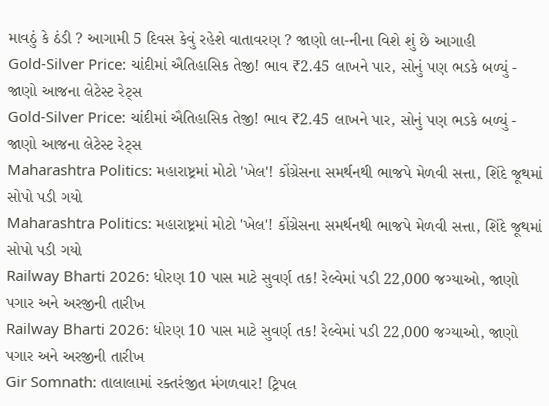માવઠું કે ઠંડી ? આગામી 5 દિવસ કેવું રહેશે વાતાવરણ ? જાણો લા-નીના વિશે શું છે આગાહી
Gold-Silver Price: ચાંદીમાં ઐતિહાસિક તેજી! ભાવ ₹2.45 લાખને પાર, સોનું પણ ભડકે બળ્યું - જાણો આજના લેટેસ્ટ રેટ્સ
Gold-Silver Price: ચાંદીમાં ઐતિહાસિક તેજી! ભાવ ₹2.45 લાખને પાર, સોનું પણ ભડકે બળ્યું - જાણો આજના લેટેસ્ટ રેટ્સ
Maharashtra Politics: મહારાષ્ટ્રમાં મોટો 'ખેલ'! કોંગ્રેસના સમર્થનથી ભાજપે મેળવી સત્તા, શિંદે જૂથમાં સોપો પડી ગયો
Maharashtra Politics: મહારાષ્ટ્રમાં મોટો 'ખેલ'! કોંગ્રેસના સમર્થનથી ભાજપે મેળવી સત્તા, શિંદે જૂથમાં સોપો પડી ગયો
Railway Bharti 2026: ધોરણ 10 પાસ માટે સુવર્ણ તક! રેલ્વેમાં પડી 22,000 જગ્યાઓ, જાણો પગાર અને અરજીની તારીખ
Railway Bharti 2026: ધોરણ 10 પાસ માટે સુવર્ણ તક! રેલ્વેમાં પડી 22,000 જગ્યાઓ, જાણો પગાર અને અરજીની તારીખ
Gir Somnath: તાલાલામાં રક્તરંજીત મંગળવાર! ટ્રિપલ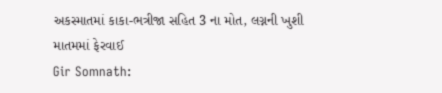અકસ્માતમાં કાકા-ભત્રીજા સહિત 3 ના મોત, લગ્નની ખુશી માતમમાં ફેરવાઈ
Gir Somnath: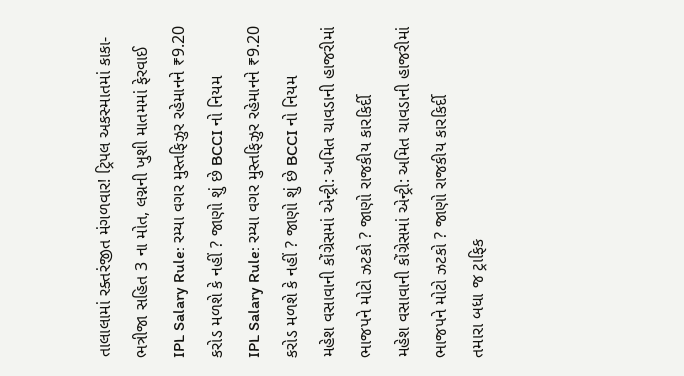તાલાલામાં રક્તરંજીત મંગળવાર! ટ્રિપલ અકસ્માતમાં કાકા-ભત્રીજા સહિત 3 ના મોત, લગ્નની ખુશી માતમમાં ફેરવાઈ
IPL Salary Rule: રમ્યા વગર મુસ્તફિઝુર રહેમાનને ₹9.20 કરોડ મળશે કે નહીં ? જાણો શું છે BCCI નો નિયમ
IPL Salary Rule: રમ્યા વગર મુસ્તફિઝુર રહેમાનને ₹9.20 કરોડ મળશે કે નહીં ? જાણો શું છે BCCI નો નિયમ
મહેશ વસાવાની કોંગ્રેસમાં એન્ટ્રી: અમિત ચાવડાની હાજરીમાં ભાજપને મોટો ઝટકો ? જાણો રાજકીય કારકિર્દી
મહેશ વસાવાની કોંગ્રેસમાં એન્ટ્રી: અમિત ચાવડાની હાજરીમાં ભાજપને મોટો ઝટકો ? જાણો રાજકીય કારકિર્દી
તમારા બધા જ ટ્રાફિક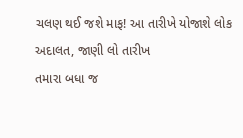ચલણ થઈ જશે માફ! આ તારીખે યોજાશે લોક અદાલત, જાણી લો તારીખ
તમારા બધા જ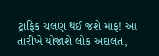ટ્રાફિક ચલણ થઈ જશે માફ! આ તારીખે યોજાશે લોક અદાલત,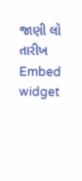જાણી લો તારીખ
Embed widget